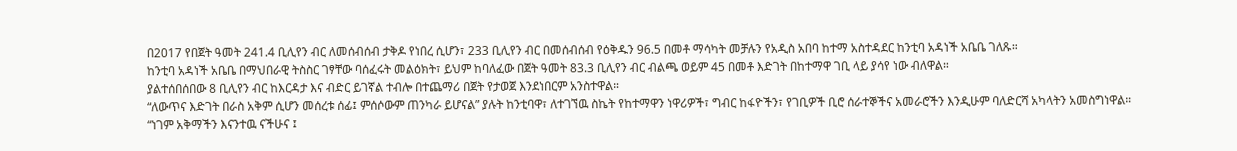በ2017 የበጀት ዓመት 241.4 ቢሊየን ብር ለመሰብሰብ ታቅዶ የነበረ ሲሆን፣ 233 ቢሊየን ብር በመሰብሰብ የዕቅዱን 96.5 በመቶ ማሳካት መቻሉን የአዲስ አበባ ከተማ አስተዳደር ከንቲባ አዳነች አቤቤ ገለጹ።
ከንቲባ አዳነች አቤቤ በማህበራዊ ትስስር ገፃቸው ባሰፈሩት መልዕክት፣ ይህም ከባለፈው በጀት ዓመት 83.3 ቢሊየን ብር ብልጫ ወይም 45 በመቶ እድገት በከተማዋ ገቢ ላይ ያሳየ ነው ብለዋል።
ያልተሰበሰበው 8 ቢሊየን ብር ከእርዳታ እና ብድር ይገኛል ተብሎ በተጨማሪ በጀት የታወጀ እንደነበርም አንስተዋል።
“ለውጥና እድገት በራስ አቅም ሲሆን መሰረቱ ሰፊ፤ ምሰሶውም ጠንካራ ይሆናል” ያሉት ከንቲባዋ፣ ለተገኘዉ ስኬት የከተማዋን ነዋሪዎች፣ ግብር ከፋዮችን፣ የገቢዎች ቢሮ ሰራተኞችና አመራሮችን እንዲሁም ባለድርሻ አካላትን አመስግነዋል።
“ነገም አቅማችን እናንተዉ ናችሁና ፤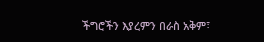ችግሮችን እያረምን በራስ አቅም፣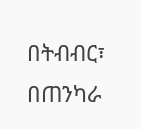በትብብር፣ በጠንካራ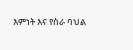እምነት እና የስራ ባህል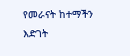የመራናት ከተማችን እድገት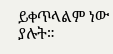ይቀጥላልም ነው ያሉት።